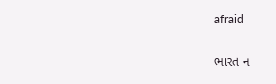afraid

ભારત ન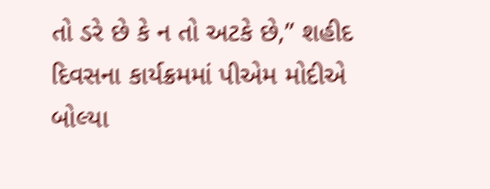તો ડરે છે કે ન તો અટકે છે,” શહીદ દિવસના કાર્યક્રમમાં પીએમ મોદીએ બોલ્યા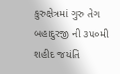કુરુક્ષેત્રમાં ગુરુ તેગ બહાદુરજી ની ૩૫૦મી શહીદ જયંતિ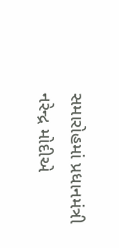સમારોહમાં પ્રધાનમંત્રી નરેન્દ્ર મોદીએ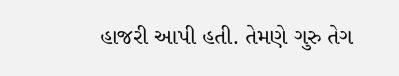હાજરી આપી હતી. તેમણે ગુરુ તેગ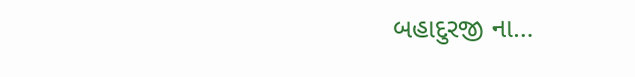બહાદુરજી ના…